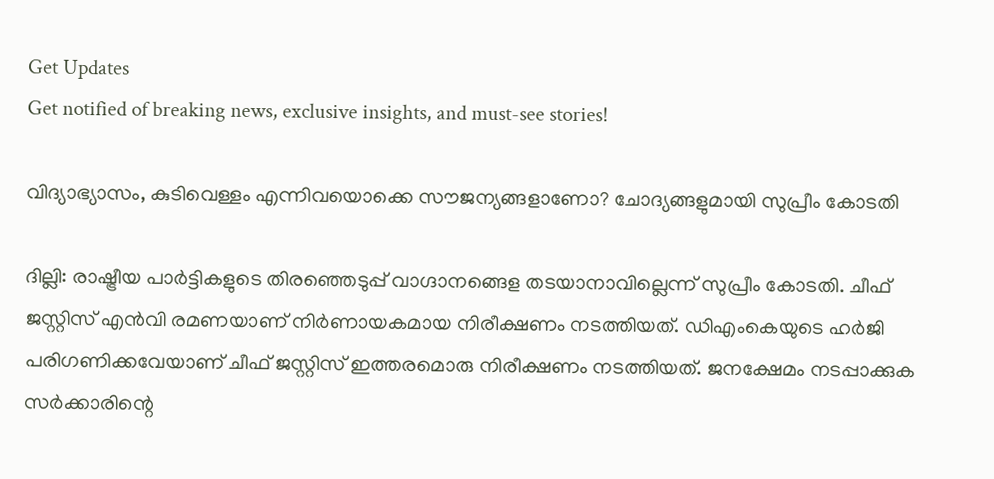Get Updates
Get notified of breaking news, exclusive insights, and must-see stories!

വിദ്യാഭ്യാസം, കുടിവെള്ളം എന്നിവയൊക്കെ സൗജന്യങ്ങളാണോ? ചോദ്യങ്ങളുമായി സുപ്രീം കോടതി

ദില്ലി: രാഷ്ട്രീയ പാര്‍ട്ടികളുടെ തിരഞ്ഞെടുപ്പ് വാഗ്ദാനങ്ങെള തടയാനാവില്ലെന്ന് സുപ്രീം കോടതി. ചീഫ് ജസ്റ്റിസ് എന്‍വി രമണയാണ് നിര്‍ണായകമായ നിരീക്ഷണം നടത്തിയത്. ഡിഎംകെയുടെ ഹര്‍ജി പരിഗണിക്കവേയാണ് ചീഫ് ജസ്റ്റിസ് ഇത്തരമൊരു നിരീക്ഷണം നടത്തിയത്. ജനക്ഷേമം നടപ്പാക്കുക സര്‍ക്കാരിന്റെ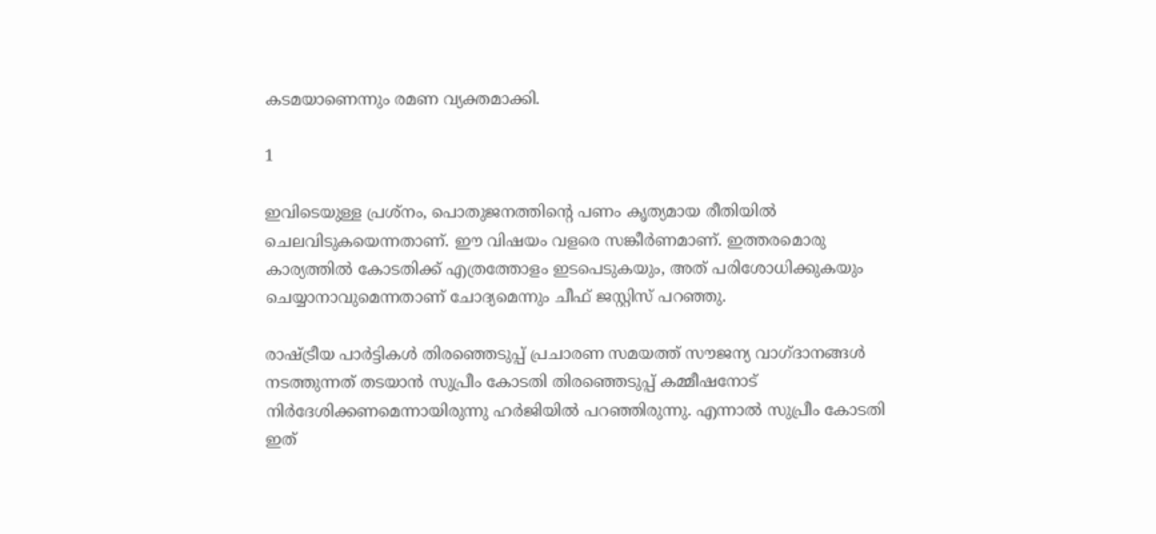കടമയാണെന്നും രമണ വ്യക്തമാക്കി.

1

ഇവിടെയുള്ള പ്രശ്‌നം, പൊതുജനത്തിന്റെ പണം കൃത്യമായ രീതിയില്‍ ചെലവിടുകയെന്നതാണ്. ഈ വിഷയം വളരെ സങ്കീര്‍ണമാണ്. ഇത്തരമൊരു കാര്യത്തില്‍ കോടതിക്ക് എത്രത്തോളം ഇടപെടുകയും, അത് പരിശോധിക്കുകയും ചെയ്യാനാവുമെന്നതാണ് ചോദ്യമെന്നും ചീഫ് ജസ്റ്റിസ് പറഞ്ഞു.

രാഷ്ട്രീയ പാര്‍ട്ടികള്‍ തിരഞ്ഞെടുപ്പ് പ്രചാരണ സമയത്ത് സൗജന്യ വാഗ്ദാനങ്ങള്‍ നടത്തുന്നത് തടയാന്‍ സുപ്രീം കോടതി തിരഞ്ഞെടുപ്പ് കമ്മീഷനോട് നിര്‍ദേശിക്കണമെന്നായിരുന്നു ഹര്‍ജിയില്‍ പറഞ്ഞിരുന്നു. എന്നാല്‍ സുപ്രീം കോടതി ഇത്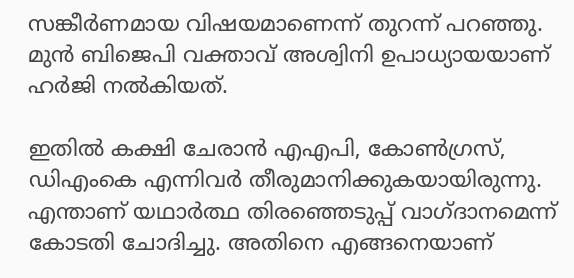സങ്കീര്‍ണമായ വിഷയമാണെന്ന് തുറന്ന് പറഞ്ഞു. മുന്‍ ബിജെപി വക്താവ് അശ്വിനി ഉപാധ്യായയാണ് ഹര്‍ജി നല്‍കിയത്.

ഇതില്‍ കക്ഷി ചേരാന്‍ എഎപി, കോണ്‍ഗ്രസ്, ഡിഎംകെ എന്നിവര്‍ തീരുമാനിക്കുകയായിരുന്നു. എന്താണ് യഥാര്‍ത്ഥ തിരഞ്ഞെടുപ്പ് വാഗ്ദാനമെന്ന് കോടതി ചോദിച്ചു. അതിനെ എങ്ങനെയാണ്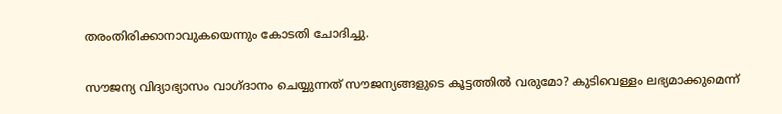തരംതിരിക്കാനാവുകയെന്നും കോടതി ചോദിച്ചു.

സൗജന്യ വിദ്യാഭ്യാസം വാഗ്ദാനം ചെയ്യുന്നത് സൗജന്യങ്ങളുടെ കൂട്ടത്തില്‍ വരുമോ? കുടിവെള്ളം ലഭ്യമാക്കുമെന്ന്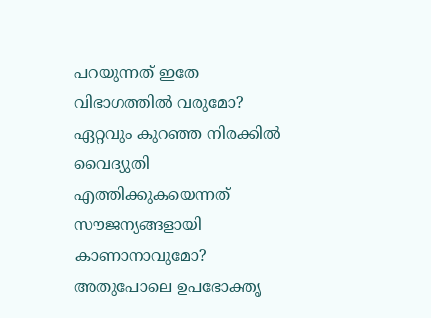പറയുന്നത് ഇതേ വിഭാഗത്തില്‍ വരുമോ? ഏറ്റവും കുറഞ്ഞ നിരക്കില്‍ വൈദ്യുതി എത്തിക്കുകയെന്നത് സൗജന്യങ്ങളായി കാണാനാവുമോ? അതുപോലെ ഉപഭോക്തൃ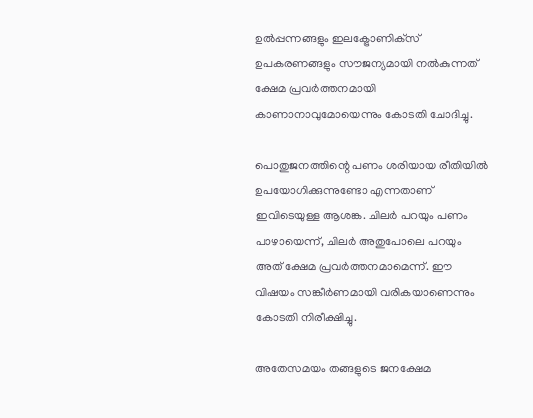ഉല്‍പ്പന്നങ്ങളും ഇലക്ട്രോണിക്‌സ് ഉപകരണങ്ങളും സൗജന്യമായി നല്‍കുന്നത് ക്ഷേമ പ്രവര്‍ത്തനമായി കാണാനാവുമോയെന്നും കോടതി ചോദിച്ചു.

പൊതുജനത്തിന്റെ പണം ശരിയായ രീതിയില്‍ ഉപയോഗിക്കുന്നുണ്ടോ എന്നതാണ് ഇവിടെയുള്ള ആശങ്ക. ചിലര്‍ പറയും പണം പാഴായെന്ന്, ചിലര്‍ അതുപോലെ പറയും അത് ക്ഷേമ പ്രവര്‍ത്തനമാമെന്ന്. ഈ വിഷയം സങ്കീര്‍ണമായി വരികയാണെന്നും കോടതി നിരീക്ഷിച്ചു.

അതേസമയം തങ്ങളുടെ ജനക്ഷേമ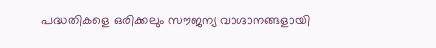പദ്ധതികളെ ഒരിക്കലും സൗജന്യ വാഗ്ദാനങ്ങളായി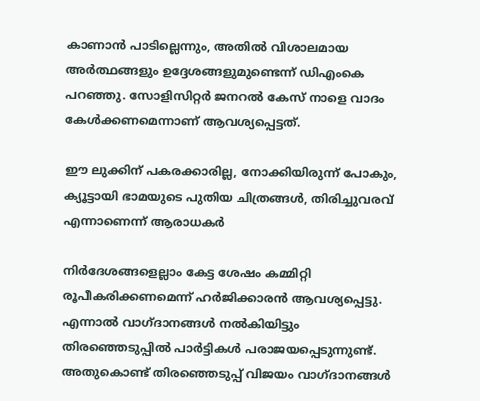കാണാന്‍ പാടില്ലെന്നും, അതില്‍ വിശാലമായ അര്‍ത്ഥങ്ങളും ഉദ്ദേശങ്ങളുമുണ്ടെന്ന് ഡിഎംകെ പറഞ്ഞു. സോളിസിറ്റര്‍ ജനറല്‍ കേസ് നാളെ വാദം കേള്‍ക്കണമെന്നാണ് ആവശ്യപ്പെട്ടത്.

ഈ ലുക്കിന് പകരക്കാരില്ല, നോക്കിയിരുന്ന് പോകും, ക്യൂട്ടായി ഭാമയുടെ പുതിയ ചിത്രങ്ങള്‍, തിരിച്ചുവരവ് എന്നാണെന്ന് ആരാധകര്‍

നിര്‍ദേശങ്ങളെല്ലാം കേട്ട ശേഷം കമ്മിറ്റി രൂപീകരിക്കണമെന്ന് ഹര്‍ജിക്കാരന്‍ ആവശ്യപ്പെട്ടു. എന്നാല്‍ വാഗ്ദാനങ്ങള്‍ നല്‍കിയിട്ടും തിരഞ്ഞെടുപ്പില്‍ പാര്‍ട്ടികള്‍ പരാജയപ്പെടുന്നുണ്ട്. അതുകൊണ്ട് തിരഞ്ഞെടുപ്പ് വിജയം വാഗ്ദാനങ്ങള്‍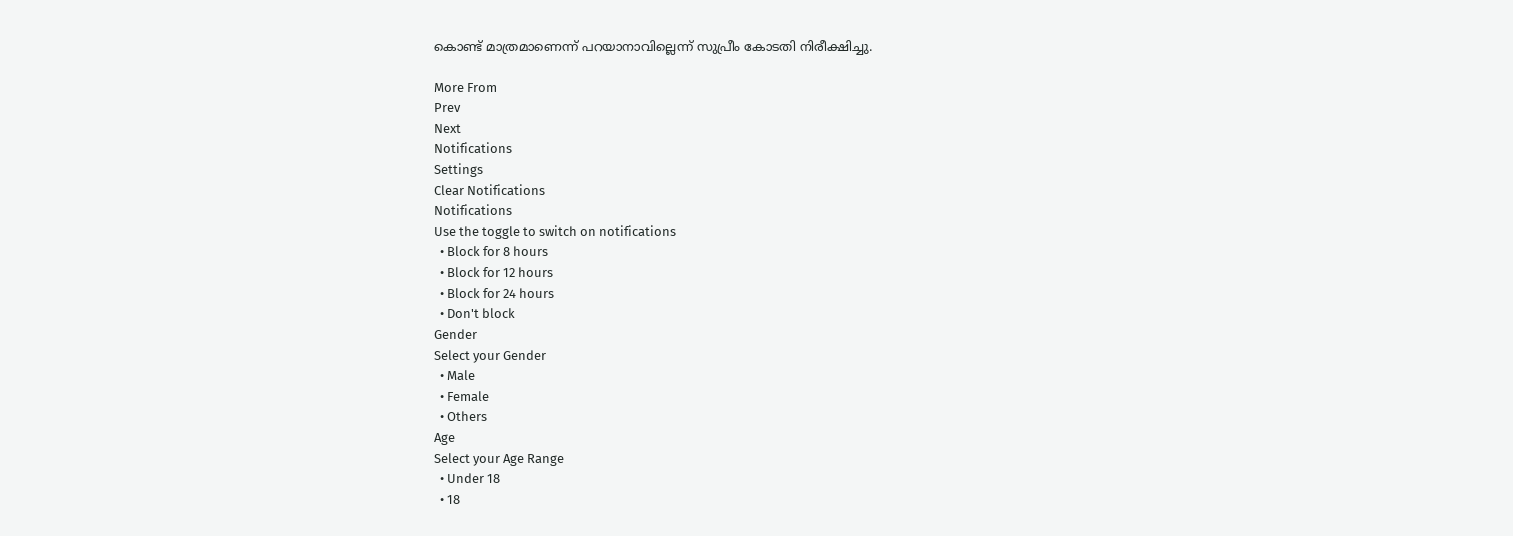കൊണ്ട് മാത്രമാണെന്ന് പറയാനാവില്ലെന്ന് സുപ്രീം കോടതി നിരീക്ഷിച്ചു.

More From
Prev
Next
Notifications
Settings
Clear Notifications
Notifications
Use the toggle to switch on notifications
  • Block for 8 hours
  • Block for 12 hours
  • Block for 24 hours
  • Don't block
Gender
Select your Gender
  • Male
  • Female
  • Others
Age
Select your Age Range
  • Under 18
  • 18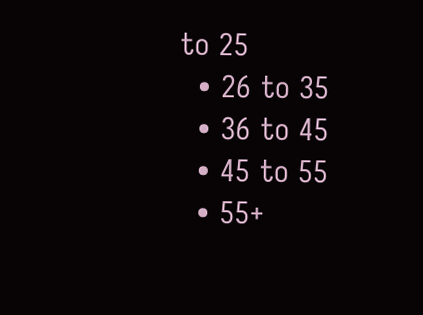to 25
  • 26 to 35
  • 36 to 45
  • 45 to 55
  • 55+